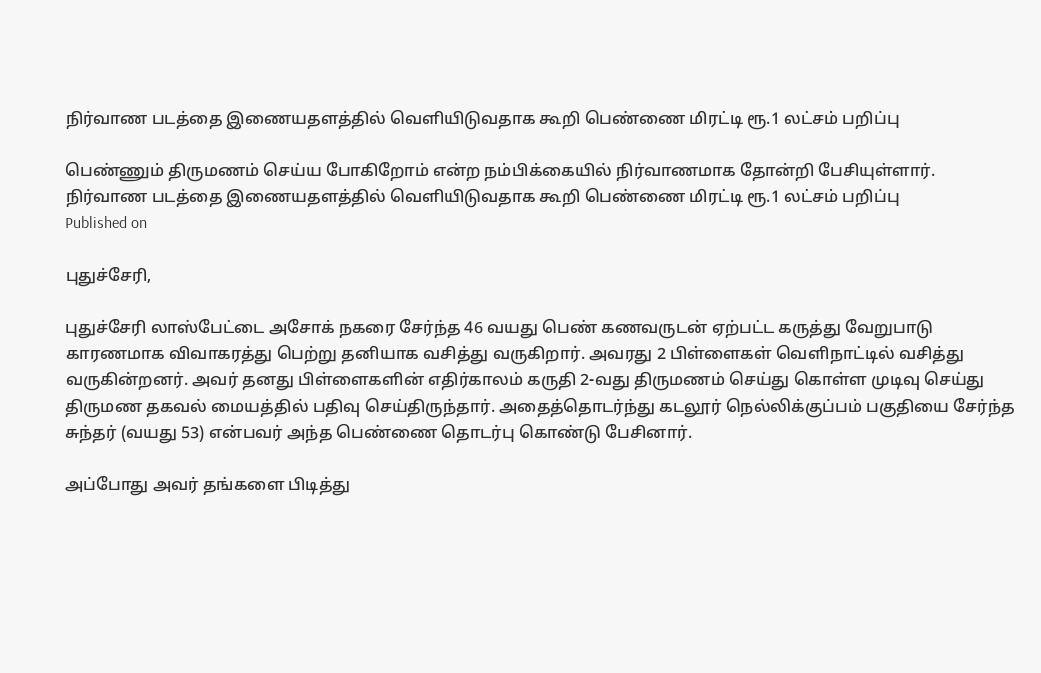நிர்வாண படத்தை இணையதளத்தில் வெளியிடுவதாக கூறி பெண்ணை மிரட்டி ரூ.1 லட்சம் பறிப்பு

பெண்ணும் திருமணம் செய்ய போகிறோம் என்ற நம்பிக்கையில் நிர்வாணமாக தோன்றி பேசியுள்ளார்.
நிர்வாண படத்தை இணையதளத்தில் வெளியிடுவதாக கூறி பெண்ணை மிரட்டி ரூ.1 லட்சம் பறிப்பு
Published on

புதுச்சேரி,

புதுச்சேரி லாஸ்பேட்டை அசோக் நகரை சேர்ந்த 46 வயது பெண் கணவருடன் ஏற்பட்ட கருத்து வேறுபாடு காரணமாக விவாகரத்து பெற்று தனியாக வசித்து வருகிறார். அவரது 2 பிள்ளைகள் வெளிநாட்டில் வசித்து வருகின்றனர். அவர் தனது பிள்ளைகளின் எதிர்காலம் கருதி 2-வது திருமணம் செய்து கொள்ள முடிவு செய்து திருமண தகவல் மையத்தில் பதிவு செய்திருந்தார். அதைத்தொடர்ந்து கடலூர் நெல்லிக்குப்பம் பகுதியை சேர்ந்த சுந்தர் (வயது 53) என்பவர் அந்த பெண்ணை தொடர்பு கொண்டு பேசினார்.

அப்போது அவர் தங்களை பிடித்து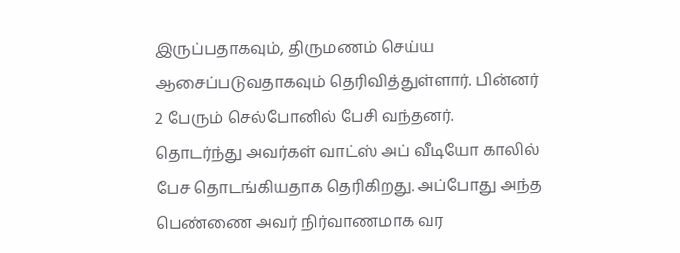இருப்பதாகவும், திருமணம் செய்ய ஆசைப்படுவதாகவும் தெரிவித்துள்ளார். பின்னர் 2 பேரும் செல்போனில் பேசி வந்தனர். தொடர்ந்து அவர்கள் வாட்ஸ் அப் வீடியோ காலில் பேச தொடங்கியதாக தெரிகிறது. அப்போது அந்த பெண்ணை அவர் நிர்வாணமாக வர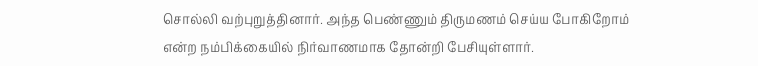சொல்லி வற்புறுத்தினார். அந்த பெண்ணும் திருமணம் செய்ய போகிறோம் என்ற நம்பிக்கையில் நிர்வாணமாக தோன்றி பேசியுள்ளார்.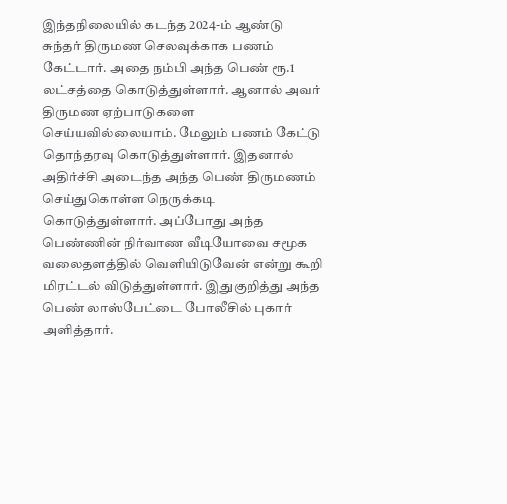இந்தநிலையில் கடந்த 2024-ம் ஆண்டு சுந்தர் திருமண செலவுக்காக பணம் கேட்டார். அதை நம்பி அந்த பெண் ரூ.1 லட்சத்தை கொடுத்துள்ளார். ஆனால் அவர் திருமண ஏற்பாடுகளை செய்யவில்லையாம். மேலும் பணம் கேட்டு தொந்தரவு கொடுத்துள்ளார். இதனால் அதிர்ச்சி அடைந்த அந்த பெண் திருமணம் செய்துகொள்ள நெருக்கடி கொடுத்துள்ளார். அப்போது அந்த பெண்ணின் நிர்வாண வீடியோவை சமூக வலைதளத்தில் வெளியிடுவேன் என்று கூறி மிரட்டல் விடுத்துள்ளார். இதுகுறித்து அந்த பெண் லாஸ்பேட்டை போலீசில் புகார் அளித்தார்.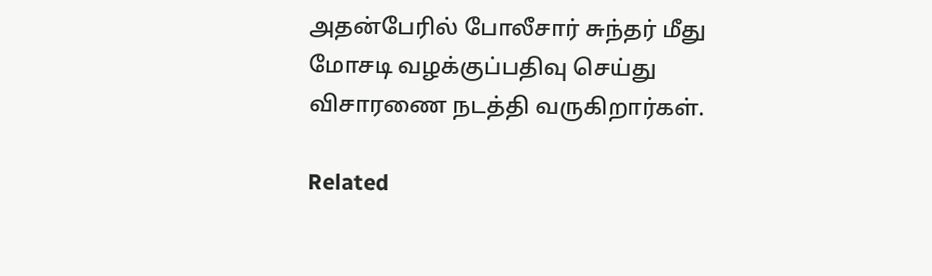அதன்பேரில் போலீசார் சுந்தர் மீது மோசடி வழக்குப்பதிவு செய்து விசாரணை நடத்தி வருகிறார்கள்.

Related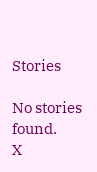Stories

No stories found.
X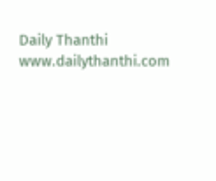Daily Thanthi
www.dailythanthi.com